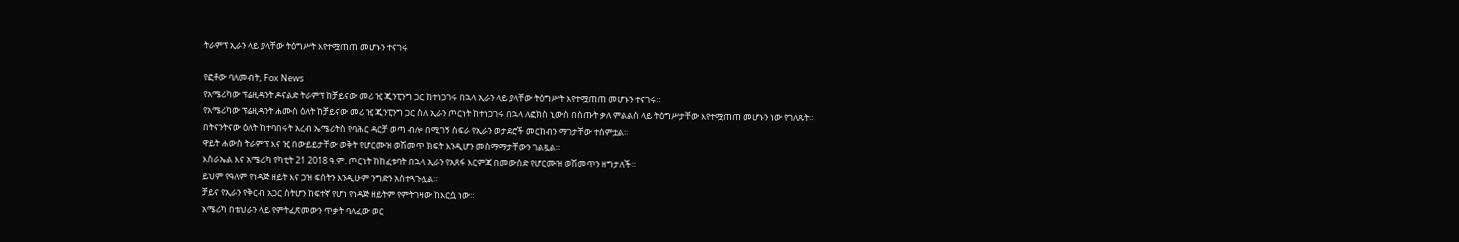ትራምፕ ኢራን ላይ ያላቸው ትዕግሥት እየተሟጠጠ መሆኑን ተናገሩ

የፎቶው ባለመብት, Fox News
የአሜሪካው ፕሬዚዳንት ዶናልድ ትራምፕ ከቻይናው መሪ ዢ ጂንፒንግ ጋር ከተነጋገሩ በኋላ ኢራን ላይ ያላቸው ትዕግሥት እየተሟጠጠ መሆኑን ተናገሩ።
የአሜሪካው ፕሬዚዳንት ሐሙስ ዕለት ከቻይናው መሪ ዢ ጂንፒንግ ጋር ስለ ኢራን ጦርነት ከተነጋገሩ በኋላ ለፎክስ ኒውስ በሰጡት ቃለ ምልልስ ላይ ትዕግሥታቸው እየተሟጠጠ መሆኑን ነው የገለጹት።
በትናንትናው ዕለት ከተባበሩት አረብ ኤሜሪትስ የባሕር ዳርቻ ወጣ ብሎ በሚገኝ ስፍራ የኢራን ወታደሮች መርከብን ማገታቸው ተሰምቷል።
ዋይት ሐውስ ትራምፕ እና ዢ በውይይታቸው ወቅት የሆርሙዝ ወሽመጥ ክፍት እንዲሆን መስማማታቸውን ገልጿል።
እስራኤል እና አሜሪካ የካቲት 21 2018 ዓ.ም. ጦርነት ከከፈቱባት በኋላ ኢራን የአጸፋ እርምጃ በመውሰድ የሆርሙዝ ወሽመጥን ዘግታለች።
ይህም የዓለም የነዳጅ ዘይት እና ጋዝ ፍሰትን እንዲሁም ንግድን አስተጓጉሏል።
ቻይና የኢራን የቅርብ አጋር ስትሆን ከፍተኛ የሆነ የነዳጅ ዘይትም የምትገዛው ከእርሷ ነው።
አሜሪካ በቴህራን ላይ የምትፈጽመውን ጥቃት ባለፈው ወር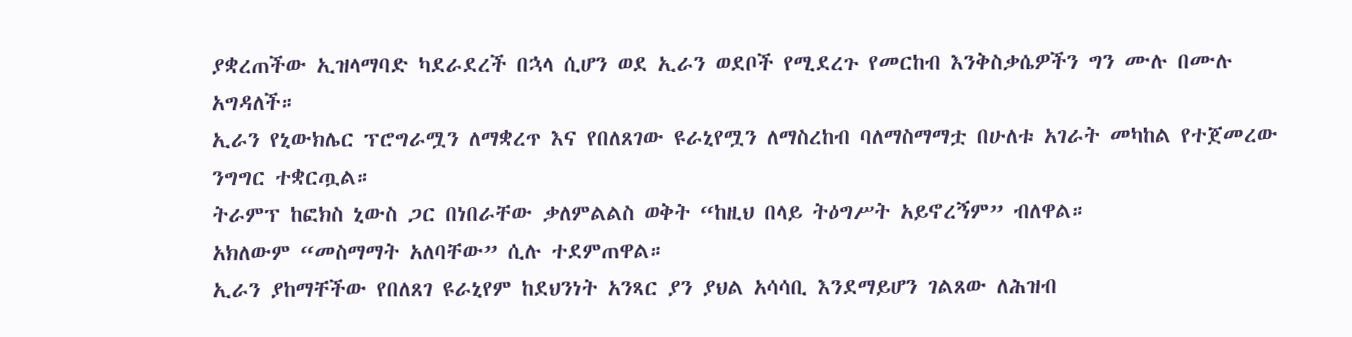ያቋረጠችው ኢዝላማባድ ካደራደረች በኋላ ሲሆን ወደ ኢራን ወደቦች የሚደረጉ የመርከብ እንቅስቃሴዎችን ግን ሙሉ በሙሉ አግዳለች።
ኢራን የኒውክሌር ፕሮግራሟን ለማቋረጥ እና የበለጸገው ዩራኒየሟን ለማስረከብ ባለማስማማቷ በሁለቱ አገራት መካከል የተጀመረው ንግግር ተቋርጧል።
ትራምፕ ከፎክስ ኒውስ ጋር በነበራቸው ቃለምልልስ ወቅት “ከዚህ በላይ ትዕግሥት አይኖረኝም” ብለዋል።
አክለውም “መስማማት አለባቸው” ሲሉ ተደምጠዋል።
ኢራን ያከማቸችው የበለጸገ ዩራኒየም ከደህንነት አንጻር ያን ያህል አሳሳቢ እንደማይሆን ገልጸው ለሕዝብ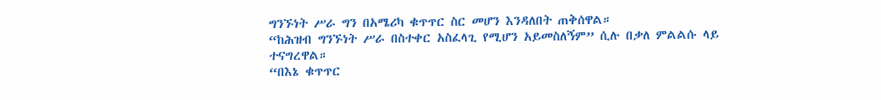ግንኙነት ሥራ ግን በአሜሪካ ቁጥጥር ስር መሆን እንዳለበት ጠቅሰዋል።
“ከሕዝብ ግንኙነት ሥራ በስተቀር አስፈላጊ የሚሆን አይመስለኝም” ሲሉ በቃለ ምልልሱ ላይ ተናግረዋል።
“በእኔ ቁጥጥር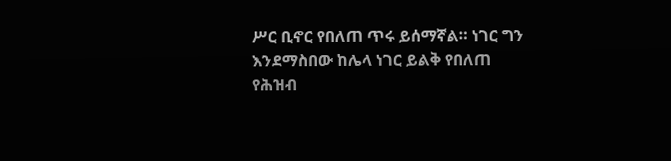ሥር ቢኖር የበለጠ ጥሩ ይሰማኛል። ነገር ግን እንደማስበው ከሌላ ነገር ይልቅ የበለጠ የሕዝብ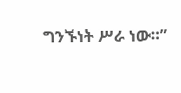ግንኙነት ሥራ ነው።”